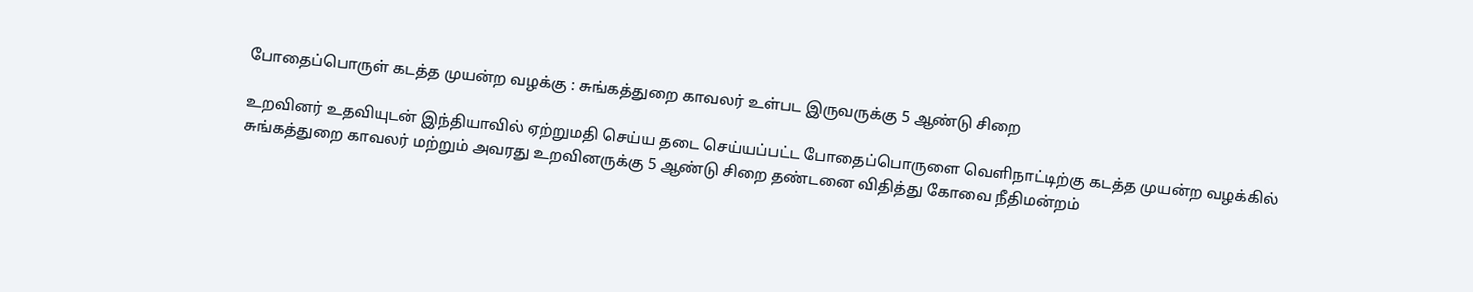போதைப்பொருள் கடத்த முயன்ற வழக்கு : சுங்கத்துறை காவலர் உள்பட இருவருக்கு 5 ஆண்டு சிறை

உறவினர் உதவியுடன் இந்தியாவில் ஏற்றுமதி செய்ய தடை செய்யப்பட்ட போதைப்பொருளை வெளிநாட்டிற்கு கடத்த முயன்ற வழக்கில் சுங்கத்துறை காவலர் மற்றும் அவரது உறவினருக்கு 5 ஆண்டு சிறை தண்டனை விதித்து கோவை நீதிமன்றம்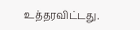உத்தரவிட்டது.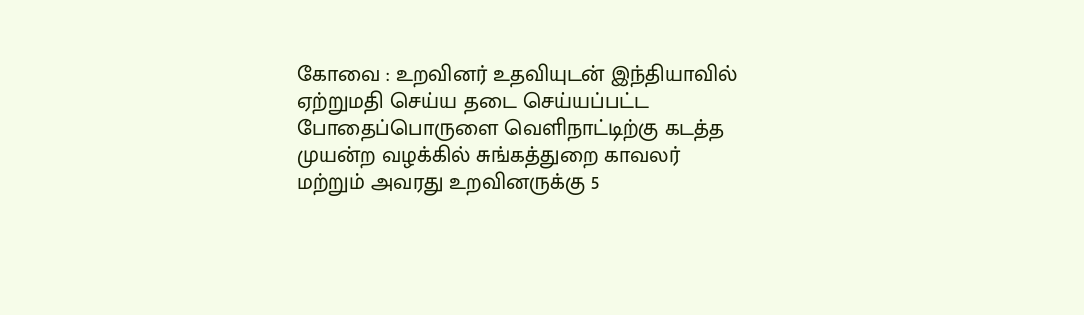கோவை : உறவினர் உதவியுடன் இந்தியாவில் ஏற்றுமதி செய்ய தடை செய்யப்பட்ட போதைப்பொருளை வெளிநாட்டிற்கு கடத்த முயன்ற வழக்கில் சுங்கத்துறை காவலர் மற்றும் அவரது உறவினருக்கு 5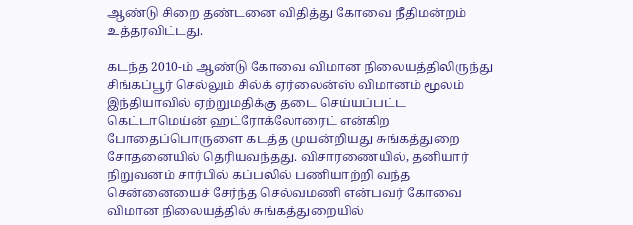ஆண்டு சிறை தண்டனை விதித்து கோவை நீதிமன்றம் உத்தரவிட்டது.

கடந்த 2010-ம் ஆண்டு கோவை விமான நிலையத்திலிருந்து சிங்கப்பூர் செல்லும் சில்க் ஏர்லைன்ஸ் விமானம் மூலம் இந்தியாவில் ஏற்றுமதிக்கு தடை செய்யப்பட்ட கெட்டாமெய்ன் ஹட்ரோக்லோரைட் என்கிற போதைப்பொருளை கடத்த முயன்றியது சுங்கத்துறை சோதனையில் தெரியவந்தது. விசாரணையில், தனியார் நிறுவனம் சார்பில் கப்பலில் பணியாற்றி வந்த சென்னையைச் சேர்ந்த செல்வமணி என்பவர் கோவை விமான நிலையத்தில் சுங்கத்துறையில்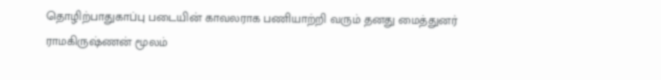தொழிற்பாதுகாப்பு படையின் காவலராக பணியாற்றி வரும் தனது மைத்துனர் ராமகிருஷ்ணன் மூலம்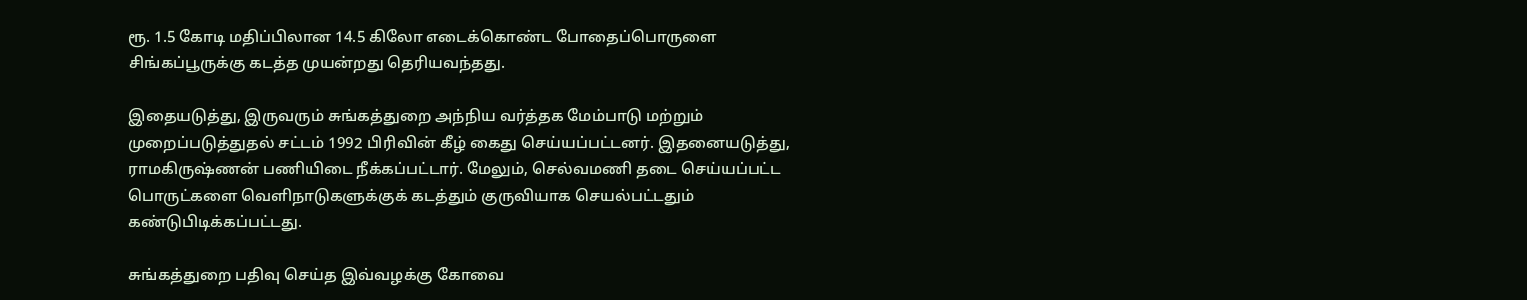ரூ. 1.5 கோடி மதிப்பிலான 14.5 கிலோ எடைக்கொண்ட போதைப்பொருளை சிங்கப்பூருக்கு கடத்த முயன்றது தெரியவந்தது.

இதையடுத்து, இருவரும் சுங்கத்துறை அந்நிய வர்த்தக மேம்பாடு மற்றும் முறைப்படுத்துதல் சட்டம் 1992 பிரிவின் கீழ் கைது செய்யப்பட்டனர். இதனையடுத்து, ராமகிருஷ்ணன் பணியிடை நீக்கப்பட்டார். மேலும், செல்வமணி தடை செய்யப்பட்ட பொருட்களை வெளிநாடுகளுக்குக் கடத்தும் குருவியாக செயல்பட்டதும் கண்டுபிடிக்கப்பட்டது.

சுங்கத்துறை பதிவு செய்த இவ்வழக்கு கோவை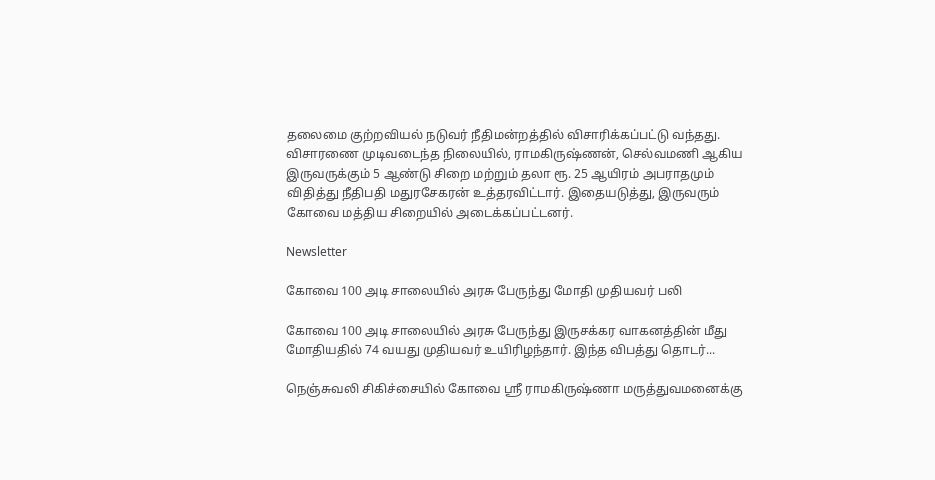தலைமை குற்றவியல் நடுவர் நீதிமன்றத்தில் விசாரிக்கப்பட்டு வந்தது. விசாரணை முடிவடைந்த நிலையில், ராமகிருஷ்ணன், செல்வமணி ஆகிய இருவருக்கும் 5 ஆண்டு சிறை மற்றும் தலா ரூ. 25 ஆயிரம் அபராதமும் விதித்து நீதிபதி மதுரசேகரன் உத்தரவிட்டார். இதையடுத்து, இருவரும் கோவை மத்திய சிறையில் அடைக்கப்பட்டனர்.

Newsletter

கோவை 100 அடி சாலையில் அரசு பேருந்து மோதி முதியவர் பலி

கோவை 100 அடி சாலையில் அரசு பேருந்து இருசக்கர வாகனத்தின் மீது மோதியதில் 74 வயது முதியவர் உயிரிழந்தார். இந்த விபத்து தொடர்...

நெஞ்சுவலி சிகிச்சையில் கோவை ஸ்ரீ ராமகிருஷ்ணா மருத்துவமனைக்கு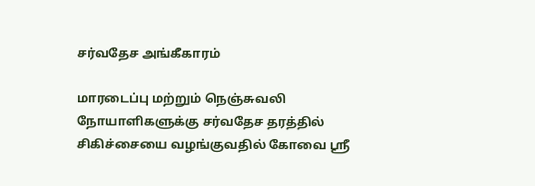சர்வதேச அங்கீகாரம்

மாரடைப்பு மற்றும் நெஞ்சுவலி நோயாளிகளுக்கு சர்வதேச தரத்தில் சிகிச்சையை வழங்குவதில் கோவை ஸ்ரீ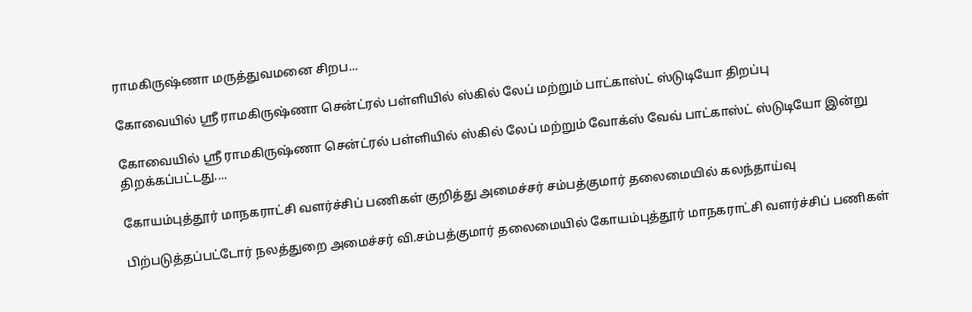ராமகிருஷ்ணா மருத்துவமனை சிறப...

கோவையில் ஸ்ரீ ராமகிருஷ்ணா சென்ட்ரல் பள்ளியில் ஸ்கில் லேப் மற்றும் பாட்காஸ்ட் ஸ்டுடியோ திறப்பு

கோவையில் ஸ்ரீ ராமகிருஷ்ணா சென்ட்ரல் பள்ளியில் ஸ்கில் லேப் மற்றும் வோக்ஸ் வேவ் பாட்காஸ்ட் ஸ்டுடியோ இன்று திறக்கப்பட்டது....

கோயம்புத்தூர் மாநகராட்சி வளர்ச்சிப் பணிகள் குறித்து அமைச்சர் சம்பத்குமார் தலைமையில் கலந்தாய்வு

பிற்படுத்தப்பட்டோர் நலத்துறை அமைச்சர் வி.சம்பத்குமார் தலைமையில் கோயம்புத்தூர் மாநகராட்சி வளர்ச்சிப் பணிகள்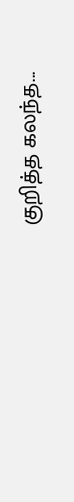குறித்த கலந்த...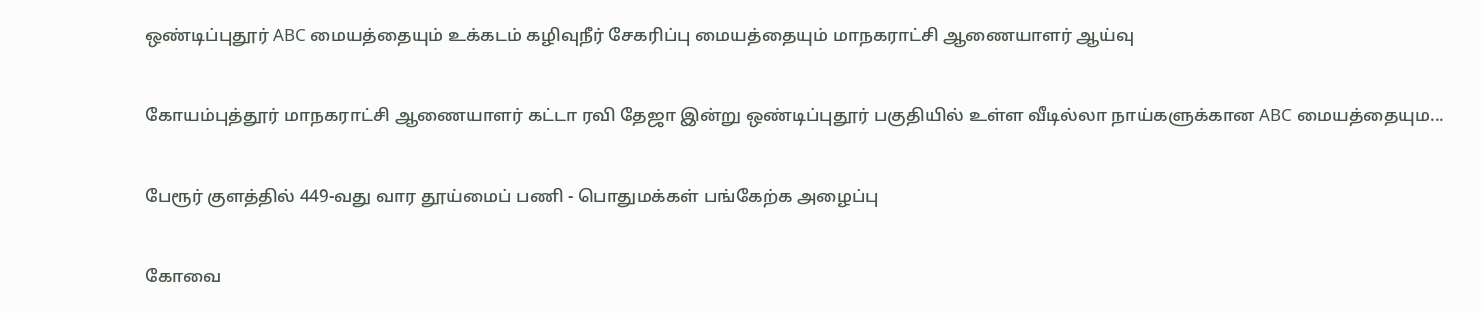ஒண்டிப்புதூர் ABC மையத்தையும் உக்கடம் கழிவுநீர் சேகரிப்பு மையத்தையும் மாநகராட்சி ஆணையாளர் ஆய்வு

கோயம்புத்தூர் மாநகராட்சி ஆணையாளர் கட்டா ரவி தேஜா இன்று ஒண்டிப்புதூர் பகுதியில் உள்ள வீடில்லா நாய்களுக்கான ABC மையத்தையும...

பேரூர் குளத்தில் 449-வது வார தூய்மைப் பணி - பொதுமக்கள் பங்கேற்க அழைப்பு

கோவை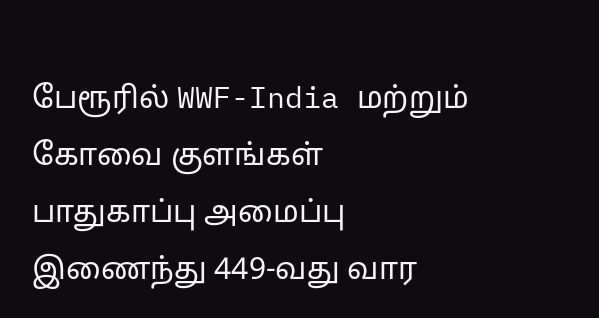பேரூரில் WWF-India மற்றும் கோவை குளங்கள் பாதுகாப்பு அமைப்பு இணைந்து 449-வது வார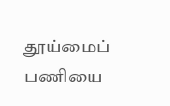தூய்மைப் பணியை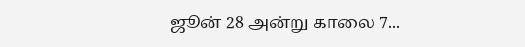ஜூன் 28 அன்று காலை 7...